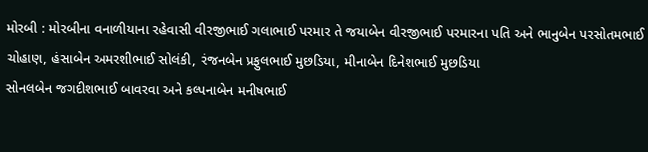મોરબી : મોરબીના વનાળીયાના રહેવાસી વીરજીભાઈ ગલાભાઈ પરમાર તે જયાબેન વીરજીભાઈ પરમારના પતિ અને ભાનુબેન પરસોતમભાઈ ચોહાણ, હંસાબેન અમરશીભાઈ સોલંકી, રંજનબેન પ્રફુલભાઈ મુછડિયા, મીનાબેન દિનેશભાઈ મુછડિયા
સોનલબેન જગદીશભાઈ બાવરવા અને કલ્પનાબેન મનીષભાઈ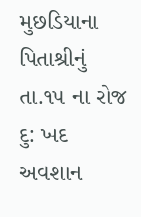મુછડિયાના પિતાશ્રીનું તા.૧૫ ના રોજ દુ: ખદ અવશાન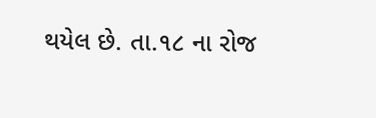થયેલ છે. તા.૧૮ ના રોજ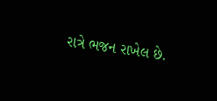રાત્રે ભજન રાખેલ છે.